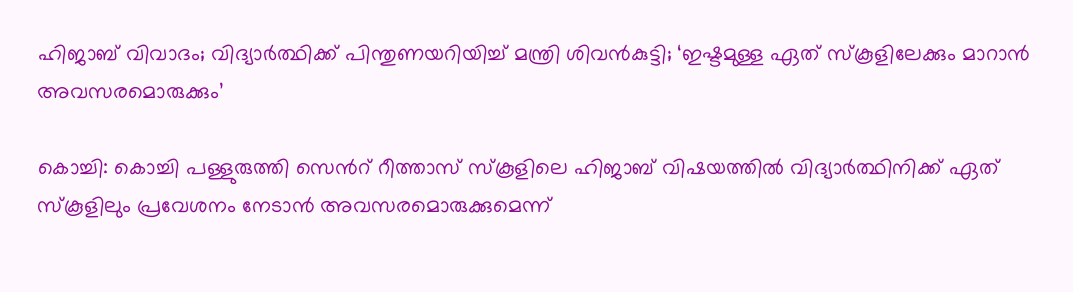ഹിജാബ് വിവാദം; വിദ്യാർത്ഥിക്ക് പിന്തുണയറിയിച്ച് മന്ത്രി ശിവൻകുട്ടി; ‘ഇഷ്ടമുള്ള ഏത് സ്കൂളിലേക്കും മാറാൻ അവസരമൊരുക്കും’

കൊച്ചി: കൊച്ചി പള്ളുരുത്തി സെന്‍റ് റീത്താസ് സ്കൂളിലെ ഹിജാബ് വിഷയത്തിൽ വിദ്യാർത്ഥിനിക്ക് ഏത് സ്കൂളിലും പ്രവേശനം നേടാൻ അവസരമൊരുക്കുമെന്ന്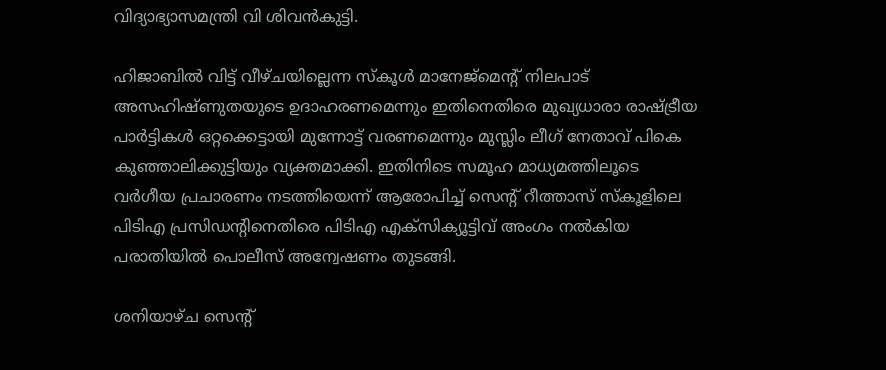വിദ്യാഭ്യാസമന്ത്രി വി ശിവൻകുട്ടി.

ഹിജാബിൽ വിട്ട് വീഴ്ചയില്ലെന്ന സ്കൂൾ മാനേജ്മെന്റ് നിലപാട് അസഹിഷ്ണുതയുടെ ഉദാഹരണമെന്നും ഇതിനെതിരെ മുഖ്യധാരാ രാഷ്ട്രീയ പാർട്ടികൾ ഒറ്റക്കെട്ടായി മുന്നോട്ട് വരണമെന്നും മുസ്ലിം ലീഗ് നേതാവ് പികെ കുഞ്ഞാലിക്കുട്ടിയും വ്യക്തമാക്കി. ഇതിനിടെ സമൂഹ മാധ്യമത്തിലൂടെ വർഗീയ പ്രചാരണം നടത്തിയെന്ന് ആരോപിച്ച് സെന്റ് റീത്താസ് സ്കൂളിലെ പിടിഎ പ്രസിഡന്റിനെതിരെ പിടിഎ എക്‌സിക്യൂട്ടിവ് അംഗം നൽകിയ പരാതിയിൽ പൊലീസ് അന്വേഷണം തുടങ്ങി.

ശനിയാഴ്ച സെന്റ്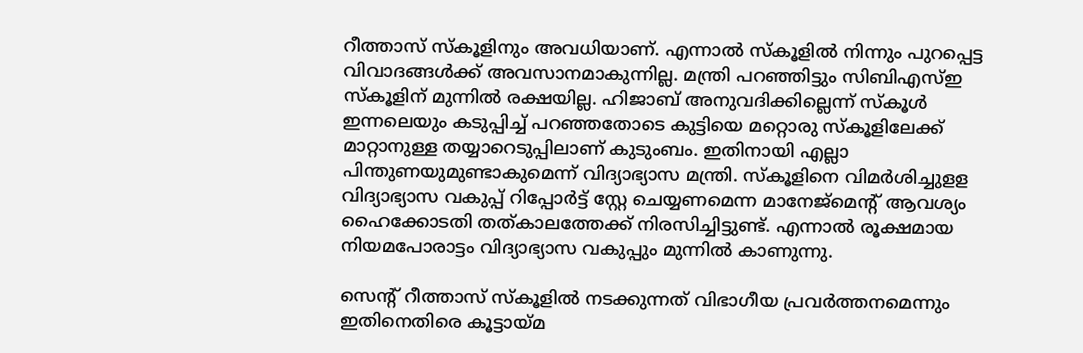റീത്താസ് സ്കൂളിനും അവധിയാണ്. എന്നാൽ സ്കൂളിൽ നിന്നും പുറപ്പെട്ട വിവാദങ്ങൾക്ക് അവസാനമാകുന്നില്ല. മന്ത്രി പറഞ്ഞിട്ടും സിബിഎസ്ഇ സ്കൂളിന് മുന്നിൽ രക്ഷയില്ല. ഹിജാബ് അനുവദിക്കില്ലെന്ന് സ്കൂൾ ഇന്നലെയും കടുപ്പിച്ച് പറഞ്ഞതോടെ കുട്ടിയെ മറ്റൊരു സ്കൂളിലേക്ക് മാറ്റാനുള്ള തയ്യാറെടുപ്പിലാണ് കുടുംബം. ഇതിനായി എല്ലാ പിന്തുണയുമുണ്ടാകുമെന്ന് വിദ്യാഭ്യാസ മന്ത്രി. സ്കൂളിനെ വിമര്‍ശിച്ചുളള വിദ്യാഭ്യാസ വകുപ്പ് റിപ്പോര്‍ട്ട് സ്റ്റേ ചെയ്യണമെന്ന മാനേജ്മെന്‍റ് ആവശ്യം ഹൈക്കോടതി തത്കാലത്തേക്ക് നിരസിച്ചിട്ടുണ്ട്. എന്നാൽ രൂക്ഷമായ നിയമപോരാട്ടം വിദ്യാഭ്യാസ വകുപ്പും മുന്നിൽ കാണുന്നു.

സെന്റ് റീത്താസ് സ്കൂളിൽ നടക്കുന്നത് വിഭാഗീയ പ്രവർത്തനമെന്നും ഇതിനെതിരെ കൂട്ടായ്മ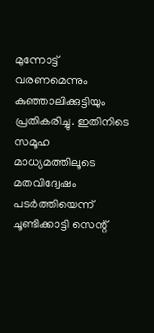മുന്നോട്ട് വരണമെന്നും കുഞ്ഞാലിക്കുട്ടിയും പ്രതികരിച്ചു. ഇതിനിടെ സമൂഹ മാധ്യമത്തിലൂടെ മതവിദ്വേഷം പടർത്തിയെന്ന് ചൂണ്ടിക്കാട്ടി സെന്റ്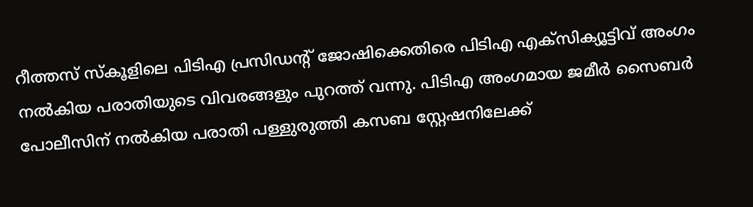റീത്തസ് സ്കൂളിലെ പിടിഎ പ്രസിഡന്റ് ജോഷിക്കെതിരെ പിടിഎ എക്‌സിക്യൂട്ടിവ് അംഗം നൽകിയ പരാതിയുടെ വിവരങ്ങളും പുറത്ത് വന്നു. പിടിഎ അംഗമായ ജമീർ സൈബർ പോലീസിന് നൽകിയ പരാതി പള്ളുരുത്തി കസബ സ്റ്റേഷനിലേക്ക്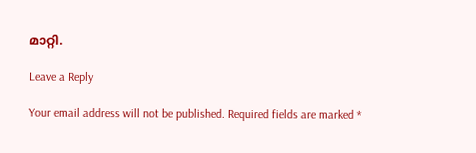മാറ്റി.

Leave a Reply

Your email address will not be published. Required fields are marked *